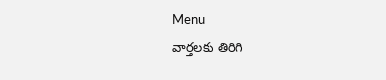Menu
వార్తలకు తిరిగి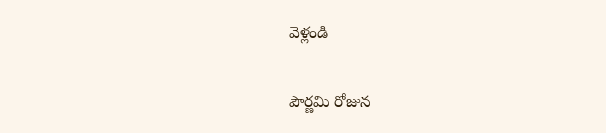వెళ్లండి

పౌర్ణమి రోజున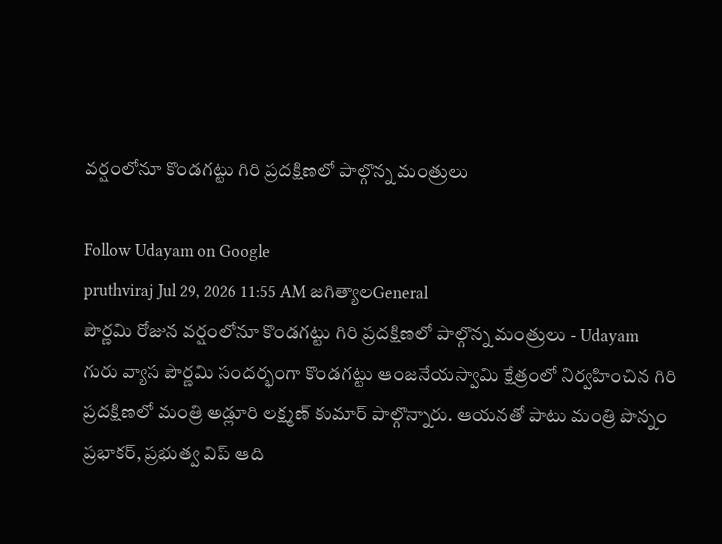వర్షంలోనూ కొండగట్టు గిరి ప్రదక్షిణలో పాల్గొన్న మంత్రులు

Follow Udayam on Google
pruthviraj Jul 29, 2026 11:55 AM జగిత్యాలGeneral
పౌర్ణమి రోజున వర్షంలోనూ కొండగట్టు గిరి ప్రదక్షిణలో పాల్గొన్న మంత్రులు - Udayam
గురు వ్యాస పౌర్ణమి సందర్భంగా కొండగట్టు ఆంజనేయస్వామి క్షేత్రంలో నిర్వహించిన గిరి ప్రదక్షిణలో మంత్రి అడ్లూరి లక్ష్మణ్ కుమార్ పాల్గొన్నారు. ఆయనతో పాటు మంత్రి పొన్నం ప్రభాకర్, ప్రభుత్వ విప్ ఆది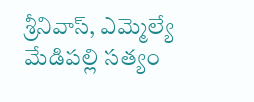శ్రీనివాస్, ఎమ్మెల్యే మేడిపల్లి సత్యం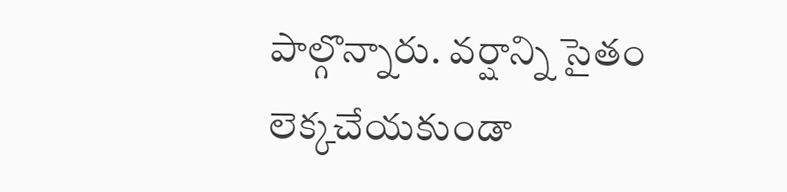పాల్గొన్నారు. వర్షాన్ని సైతం లెక్కచేయకుండా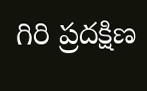గిరి ప్రదక్షిణ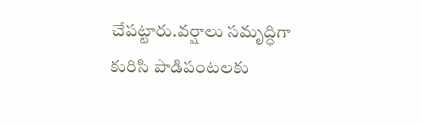చేపట్టారు.వర్షాలు సమృద్ధిగా కురిసి పాడిపంటలకు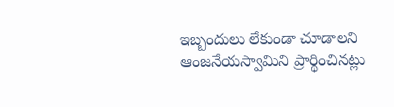ఇబ్బందులు లేకుండా చూడాలని ఆంజనేయస్వామిని ప్రార్థించినట్లు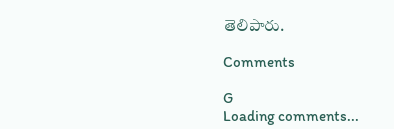తెలిపారు.

Comments

G
Loading comments...